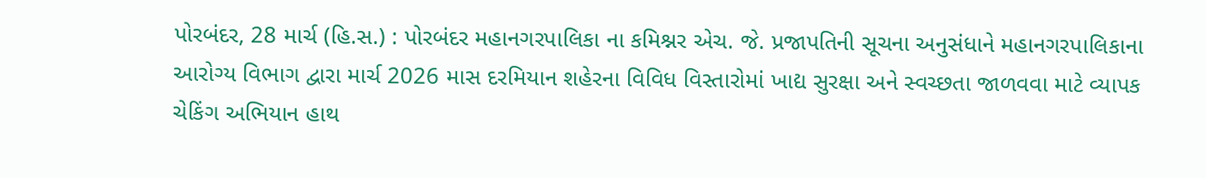પોરબંદર, 28 માર્ચ (હિ.સ.) : પોરબંદર મહાનગરપાલિકા ના કમિશ્નર એચ. જે. પ્રજાપતિની સૂચના અનુસંધાને મહાનગરપાલિકાના આરોગ્ય વિભાગ દ્વારા માર્ચ 2026 માસ દરમિયાન શહેરના વિવિધ વિસ્તારોમાં ખાદ્ય સુરક્ષા અને સ્વચ્છતા જાળવવા માટે વ્યાપક ચેકિંગ અભિયાન હાથ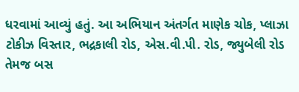ધરવામાં આવ્યું હતું. આ અભિયાન અંતર્ગત માણેક ચોક, પ્લાઝા ટોકીઝ વિસ્તાર, ભદ્રકાલી રોડ, એસ.વી.પી. રોડ, જ્યુબેલી રોડ તેમજ બસ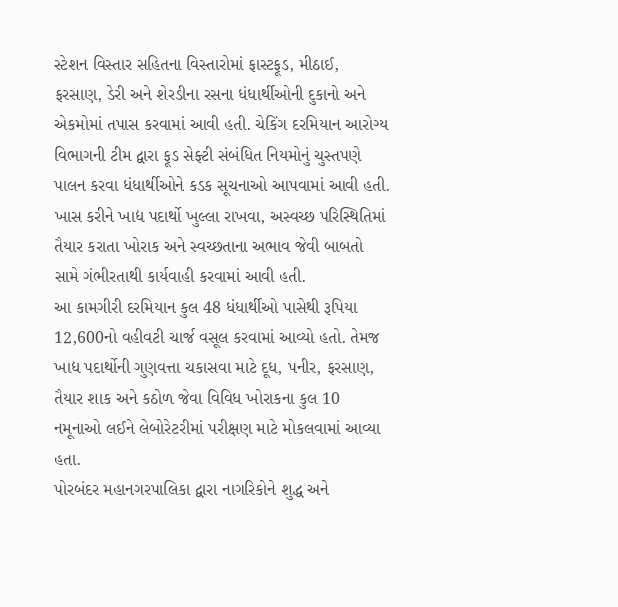સ્ટેશન વિસ્તાર સહિતના વિસ્તારોમાં ફાસ્ટફૂડ, મીઠાઈ, ફરસાણ, ડેરી અને શેરડીના રસના ધંધાર્થીઓની દુકાનો અને એકમોમાં તપાસ કરવામાં આવી હતી. ચેકિંગ દરમિયાન આરોગ્ય વિભાગની ટીમ દ્વારા ફૂડ સેફ્ટી સંબંધિત નિયમોનું ચુસ્તપણે પાલન કરવા ધંધાર્થીઓને કડક સૂચનાઓ આપવામાં આવી હતી. ખાસ કરીને ખાદ્ય પદાર્થો ખુલ્લા રાખવા, અસ્વચ્છ પરિસ્થિતિમાં તૈયાર કરાતા ખોરાક અને સ્વચ્છતાના અભાવ જેવી બાબતો સામે ગંભીરતાથી કાર્યવાહી કરવામાં આવી હતી.
આ કામગીરી દરમિયાન કુલ 48 ધંધાર્થીઓ પાસેથી રૂપિયા 12,600નો વહીવટી ચાર્જ વસૂલ કરવામાં આવ્યો હતો. તેમજ ખાદ્ય પદાર્થોની ગુણવત્તા ચકાસવા માટે દૂધ, પનીર, ફરસાણ, તૈયાર શાક અને કઠોળ જેવા વિવિધ ખોરાકના કુલ 10 નમૂનાઓ લઈને લેબોરેટરીમાં પરીક્ષણ માટે મોકલવામાં આવ્યા હતા.
પોરબંદર મહાનગરપાલિકા દ્વારા નાગરિકોને શુદ્ધ અને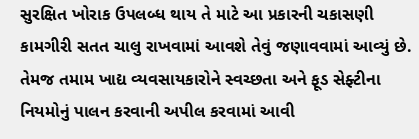સુરક્ષિત ખોરાક ઉપલબ્ધ થાય તે માટે આ પ્રકારની ચકાસણી કામગીરી સતત ચાલુ રાખવામાં આવશે તેવું જણાવવામાં આવ્યું છે. તેમજ તમામ ખાદ્ય વ્યવસાયકારોને સ્વચ્છતા અને ફૂડ સેફ્ટીના નિયમોનું પાલન કરવાની અપીલ કરવામાં આવી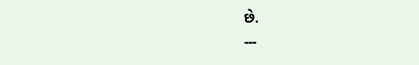છે.
---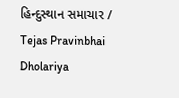હિન્દુસ્થાન સમાચાર / Tejas Pravinbhai Dholariya